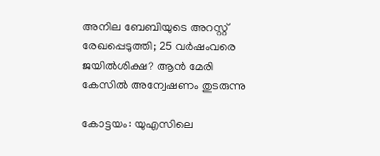അനില ബേബിയുടെ അറസ്റ്റ് രേഖപ്പെടുത്തി; 25 വർഷംവരെ ജയിൽശിക്ഷ? ആൻ മേരി കേസിൽ അന്വേഷണം തുടരുന്നു

കോട്ടയം: യുഎസിലെ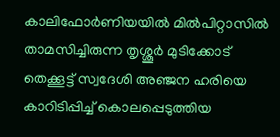കാലിഫോർണിയയിൽ മിൽപിറ്റാസിൽ താമസിച്ചിരുന്ന തൃശ്ശൂർ മുടിക്കോട് തെക്കൂട്ട് സ്വദേശി അഞ്ജന ഹരിയെ കാറിടിപ്പിച്ച് കൊലപ്പെടുത്തിയ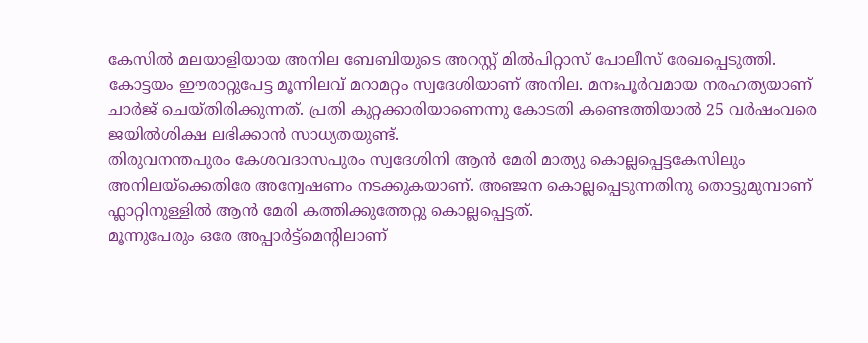കേസിൽ മലയാളിയായ അനില ബേബിയുടെ അറസ്റ്റ് മിൽപിറ്റാസ് പോലീസ് രേഖപ്പെടുത്തി.
കോട്ടയം ഈരാറ്റുപേട്ട മൂന്നിലവ് മറാമറ്റം സ്വദേശിയാണ് അനില. മനഃപൂർവമായ നരഹത്യയാണ് ചാർജ് ചെയ്തിരിക്കുന്നത്. പ്രതി കുറ്റക്കാരിയാണെന്നു കോടതി കണ്ടെത്തിയാൽ 25 വർഷംവരെ ജയിൽശിക്ഷ ലഭിക്കാൻ സാധ്യതയുണ്ട്.
തിരുവനന്തപുരം കേശവദാസപുരം സ്വദേശിനി ആൻ മേരി മാത്യു കൊല്ലപ്പെട്ടകേസിലും അനിലയ്ക്കെതിരേ അന്വേഷണം നടക്കുകയാണ്. അഞ്ജന കൊല്ലപ്പെടുന്നതിനു തൊട്ടുമുമ്പാണ് ഫ്ലാറ്റിനുള്ളിൽ ആൻ മേരി കത്തിക്കുത്തേറ്റു കൊല്ലപ്പെട്ടത്.
മൂന്നുപേരും ഒരേ അപ്പാർട്ട്മെന്റിലാണ്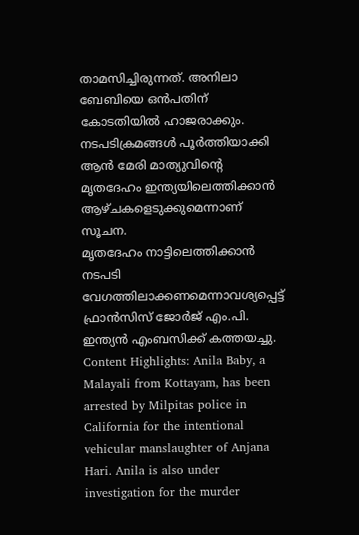താമസിച്ചിരുന്നത്. അനിലാ ബേബിയെ ഒൻപതിന് കോടതിയിൽ ഹാജരാക്കും. നടപടിക്രമങ്ങൾ പൂർത്തിയാക്കി ആൻ മേരി മാത്യുവിന്റെ മൃതദേഹം ഇന്ത്യയിലെത്തിക്കാൻ ആഴ്ചകളെടുക്കുമെന്നാണ് സൂചന.
മൃതദേഹം നാട്ടിലെത്തിക്കാൻ നടപടി വേഗത്തിലാക്കണമെന്നാവശ്യപ്പെട്ട് ഫ്രാൻസിസ് ജോർജ് എം.പി. ഇന്ത്യൻ എംബസിക്ക് കത്തയച്ചു.
Content Highlights: Anila Baby, a Malayali from Kottayam, has been arrested by Milpitas police in California for the intentional vehicular manslaughter of Anjana Hari. Anila is also under investigation for the murder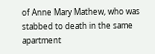of Anne Mary Mathew, who was stabbed to death in the same apartment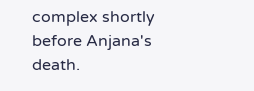complex shortly before Anjana's death.